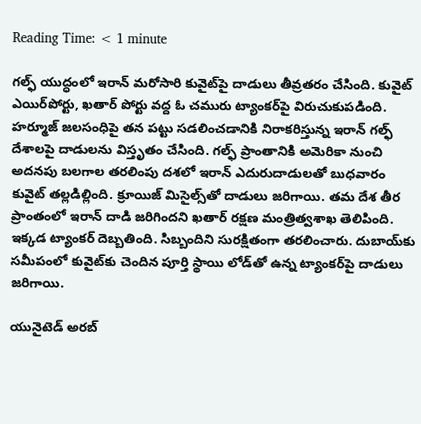Reading Time: < 1 minute

గల్ఫ్ యుద్ధంలో ఇరాన్ మరోసారి కువైట్‌పై దాడులు తీవ్రతరం చేసింది. కువైట్ ఎయిర్‌పోర్టు, ఖతార్ పోర్టు వద్ద ఓ చమురు ట్యాంకర్‌పై విరుచుకుపడింది. హర్మూజ్ జలసంధిపై తన పట్టు సడలించడానికి నిరాకరిస్తున్న ఇరాన్ గల్ఫ్ దేశాలపై దాడులను విస్తృతం చేసింది. గల్ఫ్ ప్రాంతానికి అమెరికా నుంచి అదనపు బలగాల తరలింపు దశలో ఇరాన్ ఎదురుదాడులతో బుధవారం కువైట్ తల్లడిల్లింది. క్రూయిజ్ మిసైల్స్‌తో దాడులు జరిగాయి. తమ దేశ తీర ప్రాంతంలో ఇరాన్ దాడి జరిగిందని ఖతార్ రక్షణ మంత్రిత్వశాఖ తెలిపింది. ఇక్కడ ట్యాంకర్ దెబ్బతింది. సిబ్బందిని సురక్షితంగా తరలించారు. దుబాయ్‌కు సమీపంలో కువైట్‌కు చెందిన పూర్తి స్థాయి లోడ్‌తో ఉన్న ట్యాంకర్‌పై దాడులు జరిగాయి.

యునైటెడ్ అరబ్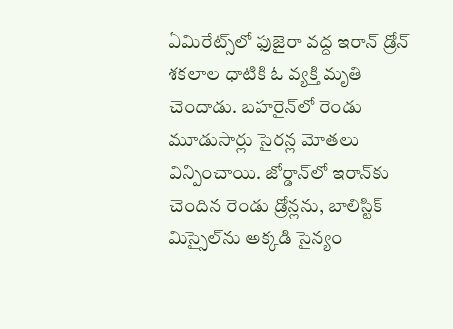ఏమిరేట్స్‌లో ఫుజైరా వద్ద ఇరాన్ డ్రోన్ శకలాల ధాటికి ఓ వ్యక్తి మృతి చెందాడు. బహరైన్‌లో రెండు మూడుసార్లు సైరన్ల మోతలు విన్పించాయి. జోర్డాన్‌లో ఇరాన్‌కు చెందిన రెండు డ్రోన్లను, బాలిస్టిక్ మిస్సైల్‌ను అక్కడి సైన్యం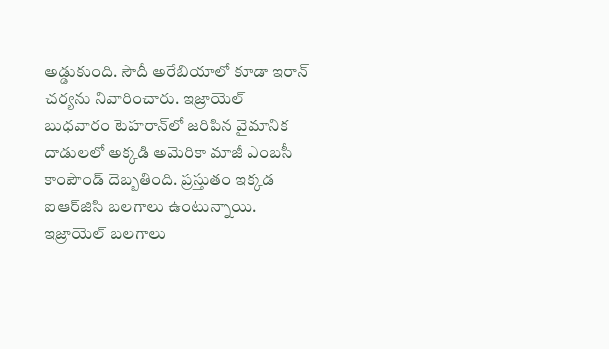అడ్డుకుంది. సౌదీ అరేబియాలో కూడా ఇరాన్ చర్యను నివారించారు. ఇజ్రాయెల్ బుధవారం టెహరాన్‌లో జరిపిన వైమానిక దాడులలో అక్కడి అమెరికా మాజీ ఎంబసీ కాంపౌండ్ దెబ్బతింది. ప్రస్తుతం ఇక్కడ ఐఆర్‌జిసి బలగాలు ఉంటున్నాయి. ఇజ్రాయెల్ బలగాలు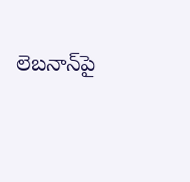లెబనాన్‌పై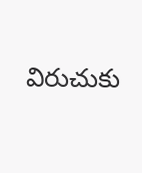విరుచుకు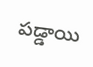పడ్డాయి